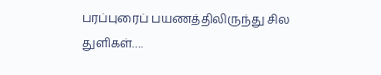பரப்புரைப் பயணத்திலிருந்து சில துளிகள்….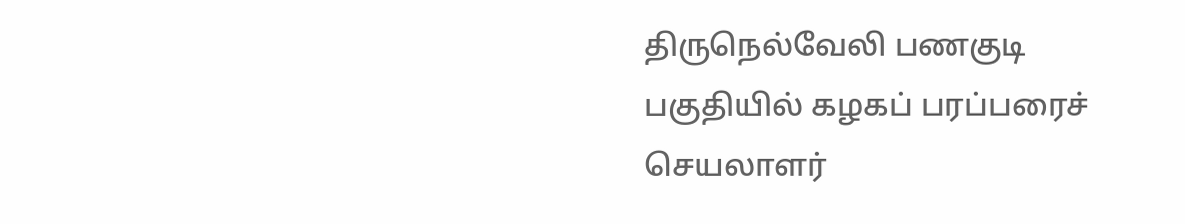திருநெல்வேலி பணகுடி பகுதியில் கழகப் பரப்பரைச் செயலாளர்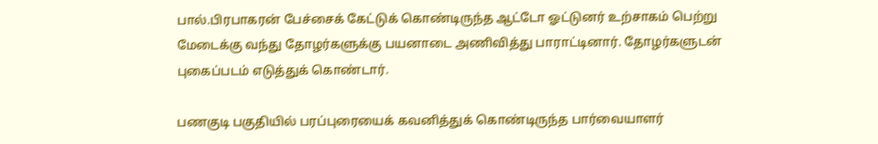பால்.பிரபாகரன் பேச்சைக் கேட்டுக் கொண்டிருந்த ஆட்டோ ஓட்டுனர் உற்சாகம் பெற்று மேடைக்கு வந்து தோழர்களுக்கு பயனாடை அணிவித்து பாராட்டினார். தோழர்களுடன் புகைப்படம் எடுத்துக் கொண்டார்.

பணகுடி பகுதியில் பரப்புரையைக் கவனித்துக் கொண்டிருந்த பார்வையாளர்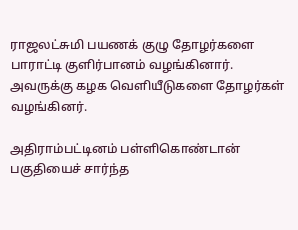ராஜலட்சுமி பயணக் குழு தோழர்களை பாராட்டி குளிர்பானம் வழங்கினார். அவருக்கு கழக வெளியீடுகளை தோழர்கள் வழங்கினர்.

அதிராம்பட்டினம் பள்ளிகொண்டான் பகுதியைச் சார்ந்த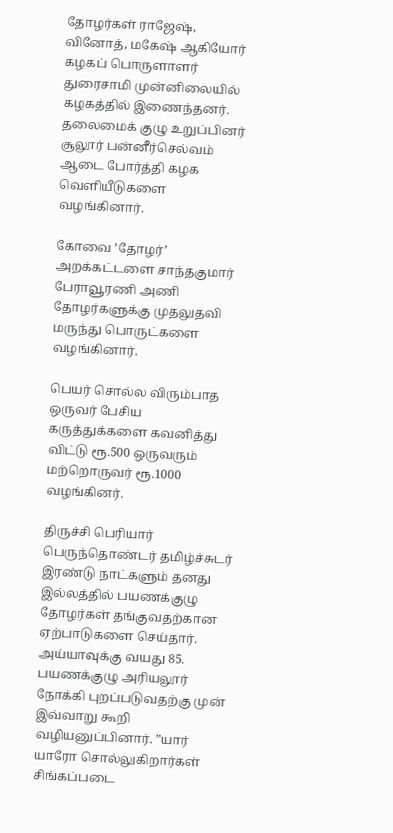தோழர்கள் ராஜேஷ், வினோத், மகேஷ் ஆகியோர் கழகப் பொருளாளர் துரைசாமி முன்னிலையில் கழகத்தில் இணைந்தனர். தலைமைக் குழு உறுப்பினர் சூலூர் பன்னீர்செல்வம் ஆடை போர்த்தி கழக வெளியீடுகளை வழங்கினார்.

கோவை ’தோழர்’ அறக்கட்டளை சாந்தகுமார் பேராவூரணி அணி தோழர்களுக்கு முதலுதவி மருந்து பொருட்களை வழங்கினார்.

பெயர் சொல்ல விரும்பாத ஒருவர் பேசிய கருத்துக்களை கவனித்து விட்டு ரூ.500 ஒருவரும் மற்றொருவர் ரூ.1000 வழங்கினர்.

திருச்சி பெரியார் பெருந்தொண்டர் தமிழ்ச்சுடர் இரண்டு நாட்களும் தனது இல்லத்தில் பயணக்குழு தோழர்கள் தங்குவதற்கான ஏற்பாடுகளை செய்தார். அய்யாவுக்கு வயது 85. பயணக்குழு அரியலூர் நோக்கி புறப்படுவதற்கு முன் இவ்வாறு கூறி வழியனுப்பினார். ”யார் யாரோ சொல்லுகிறார்கள் சிங்கப்படை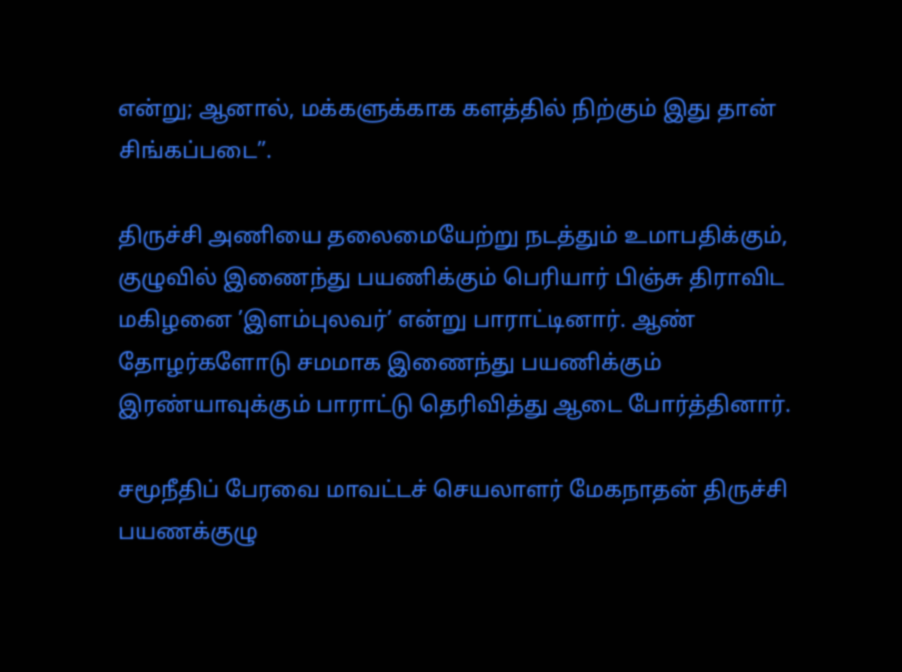என்று; ஆனால், மக்களுக்காக களத்தில் நிற்கும் இது தான் சிங்கப்படை”.

திருச்சி அணியை தலைமையேற்று நடத்தும் உமாபதிக்கும், குழுவில் இணைந்து பயணிக்கும் பெரியார் பிஞ்சு திராவிட மகிழனை ’இளம்புலவர்’ என்று பாராட்டினார். ஆண் தோழர்களோடு சமமாக இணைந்து பயணிக்கும் இரண்யாவுக்கும் பாராட்டு தெரிவித்து ஆடை போர்த்தினார்.

சமூநீதிப் பேரவை மாவட்டச் செயலாளர் மேகநாதன் திருச்சி பயணக்குழு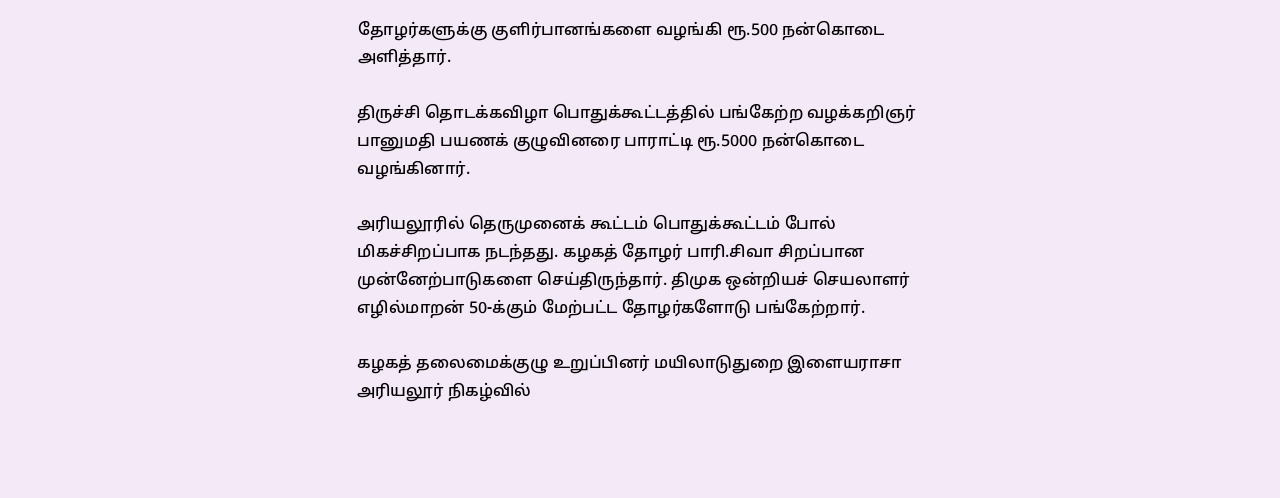தோழர்களுக்கு குளிர்பானங்களை வழங்கி ரூ.500 நன்கொடை அளித்தார்.

திருச்சி தொடக்கவிழா பொதுக்கூட்டத்தில் பங்கேற்ற வழக்கறிஞர் பானுமதி பயணக் குழுவினரை பாராட்டி ரூ.5000 நன்கொடை வழங்கினார்.

அரியலூரில் தெருமுனைக் கூட்டம் பொதுக்கூட்டம் போல் மிகச்சிறப்பாக நடந்தது. கழகத் தோழர் பாரி.சிவா சிறப்பான முன்னேற்பாடுகளை செய்திருந்தார். திமுக ஒன்றியச் செயலாளர் எழில்மாறன் 50-க்கும் மேற்பட்ட தோழர்களோடு பங்கேற்றார்.

கழகத் தலைமைக்குழு உறுப்பினர் மயிலாடுதுறை இளையராசா அரியலூர் நிகழ்வில்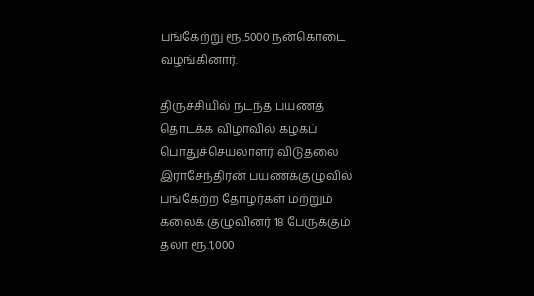பங்கேற்று ரூ.5000 நன்கொடை வழங்கினார்.

திருச்சியில் நடந்த பயணத் தொடக்க விழாவில் கழகப் பொதுச்செயலாளர் விடுதலை இராசேந்திரன் பயணக்குழுவில் பங்கேற்ற தோழர்கள் மற்றும் கலைக் குழுவினர் 18 பேருக்கும் தலா ரூ.1,000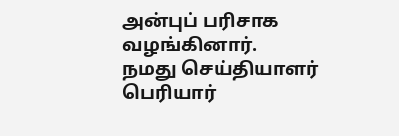அன்புப் பரிசாக வழங்கினார்.
நமது செய்தியாளர்
பெரியார்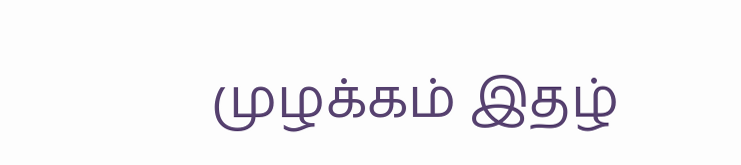முழக்கம் இதழ்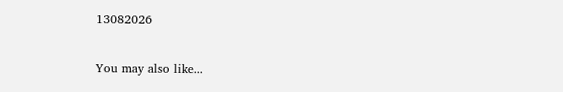13082026

You may also like...